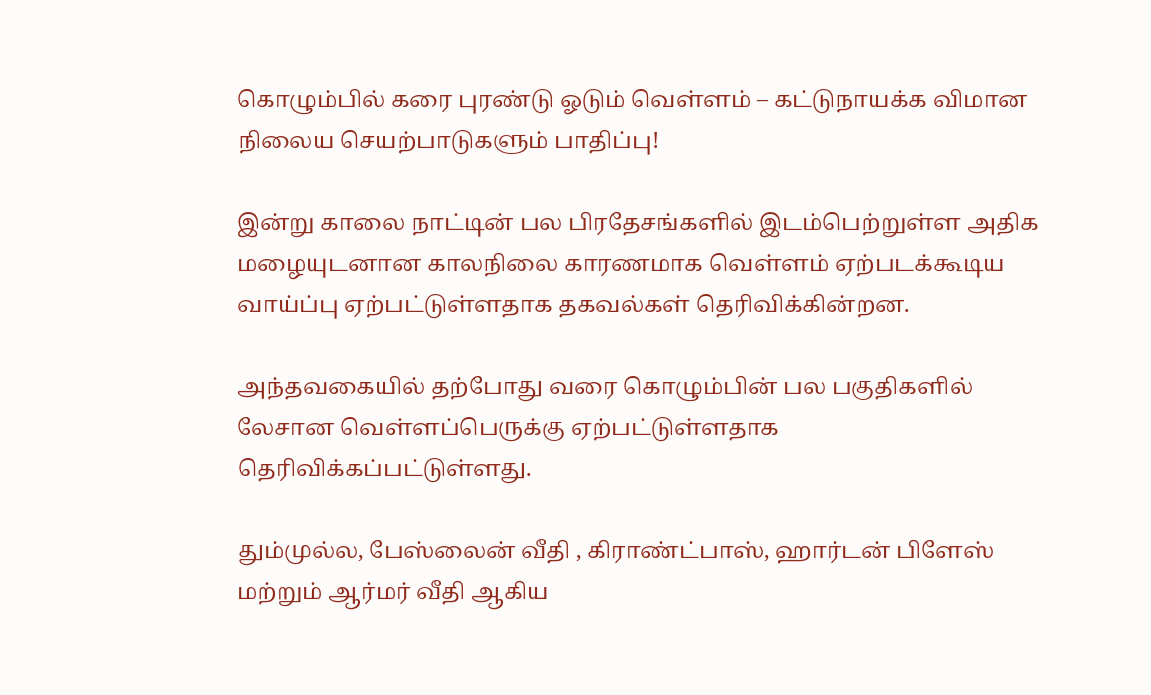கொழும்பில் கரை புரண்டு ஓடும் வெள்ளம் – கட்டுநாயக்க விமான நிலைய செயற்பாடுகளும் பாதிப்பு!

இன்று காலை நாட்டின் பல பிரதேசங்களில் இடம்பெற்றுள்ள அதிக மழையுடனான காலநிலை காரணமாக வெள்ளம் ஏற்படக்கூடிய வாய்ப்பு ஏற்பட்டுள்ளதாக தகவல்கள் தெரிவிக்கின்றன.

அந்தவகையில் தற்போது வரை கொழும்பின் பல பகுதிகளில் லேசான வெள்ளப்பெருக்கு ஏற்பட்டுள்ளதாக தெரிவிக்கப்பட்டுள்ளது.

தும்முல்ல, பேஸ்லைன் வீதி , கிராண்ட்பாஸ், ஹார்டன் பிளேஸ் மற்றும் ஆர்மர் வீதி ஆகிய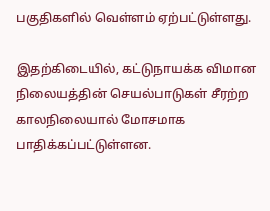பகுதிகளில் வெள்ளம் ஏற்பட்டுள்ளது.

இதற்கிடையில், கட்டுநாயக்க விமான நிலையத்தின் செயல்பாடுகள் சீரற்ற காலநிலையால் மோசமாக பாதிக்கப்பட்டுள்ளன.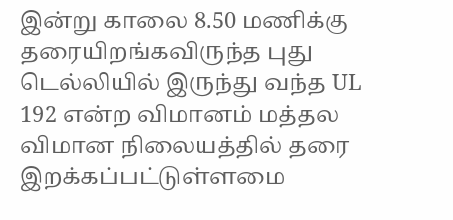இன்று காலை 8.50 மணிக்கு தரையிறங்கவிருந்த புது டெல்லியில் இருந்து வந்த UL 192 என்ற விமானம் மத்தல விமான நிலையத்தில் தரை இறக்கப்பட்டுள்ளமை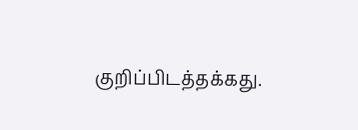குறிப்பிடத்தக்கது.